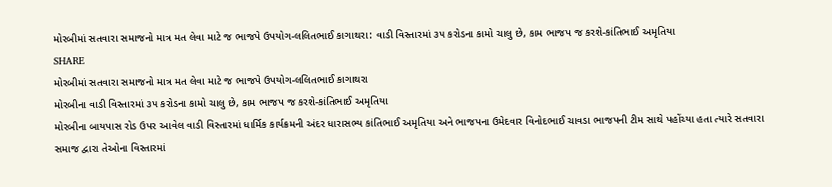મોરબીમાં સતવારા સમાજનો માત્ર મત લેવા માટે જ ભાજપે ઉપયોગ-લલિતભાઈ કાગાથરા: વાડી વિસ્તારમાં ૩૫ કરોડના કામો ચાલુ છે, કામ ભાજપ જ કરશે-કાંતિભાઈ અમૃતિયા
SHARE
મોરબીમાં સતવારા સમાજનો માત્ર મત લેવા માટે જ ભાજપે ઉપયોગ-લલિતભાઈ કાગાથરા
મોરબીના વાડી વિસ્તારમાં ૩૫ કરોડના કામો ચાલુ છે, કામ ભાજપ જ કરશે-કાંતિભાઈ અમૃતિયા
મોરબીના બાયપાસ રોડ ઉપર આવેલ વાડી વિસ્તારમાં ધાર્મિક કાર્યક્રમની અંદર ધારાસભ્ય કાંતિભાઈ અમૃતિયા અને ભાજપના ઉમેદવાર વિનોદભાઈ ચાવડા ભાજપની ટીમ સાથે પહોંચ્યા હતા ત્યારે સતવારા સમાજ દ્વારા તેઓના વિસ્તારમાં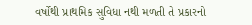વર્ષોથી પ્રાથમિક સુવિધા નથી મળતી તે પ્રકારનો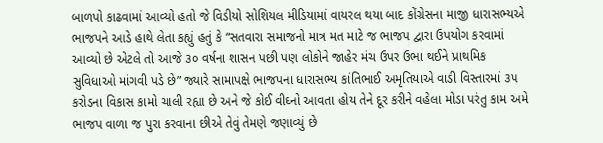બાળપો કાઢવામાં આવ્યો હતો જે વિડીયો સોશિયલ મીડિયામાં વાયરલ થયા બાદ કોંગ્રેસના માજી ધારાસભ્યએ ભાજપને આડે હાથે લેતા કહ્યું હતું કે “સતવારા સમાજનો માત્ર મત માટે જ ભાજપ દ્વારા ઉપયોગ કરવામાં આવ્યો છે એટલે તો આજે ૩૦ વર્ષના શાસન પછી પણ લોકોને જાહેર મંચ ઉપર ઉભા થઈને પ્રાથમિક સુવિધાઓ માંગવી પડે છે” જ્યારે સામાપક્ષે ભાજપના ધારાસભ્ય કાંતિભાઈ અમૃતિયાએ વાડી વિસ્તારમાં ૩૫ કરોડના વિકાસ કામો ચાલી રહ્યા છે અને જે કોઈ વીઘ્નો આવતા હોય તેને દૂર કરીને વહેલા મોડા પરંતુ કામ અમે ભાજપ વાળા જ પુરા કરવાના છીએ તેવું તેમણે જણાવ્યું છે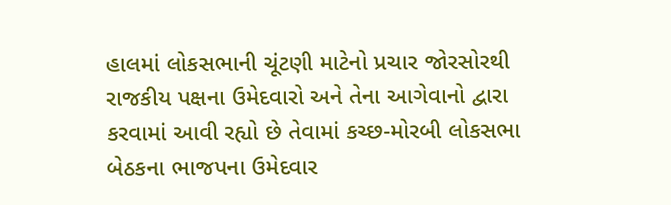હાલમાં લોકસભાની ચૂંટણી માટેનો પ્રચાર જોરસોરથી રાજકીય પક્ષના ઉમેદવારો અને તેના આગેવાનો દ્વારા કરવામાં આવી રહ્યો છે તેવામાં કચ્છ-મોરબી લોકસભા બેઠકના ભાજપના ઉમેદવાર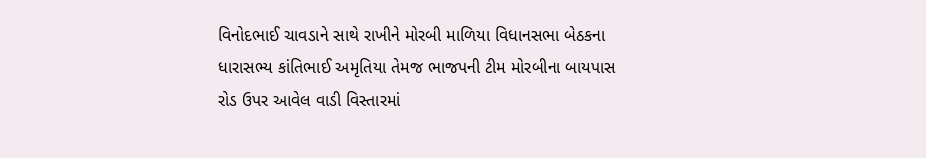વિનોદભાઈ ચાવડાને સાથે રાખીને મોરબી માળિયા વિધાનસભા બેઠકના ધારાસભ્ય કાંતિભાઈ અમૃતિયા તેમજ ભાજપની ટીમ મોરબીના બાયપાસ રોડ ઉપર આવેલ વાડી વિસ્તારમાં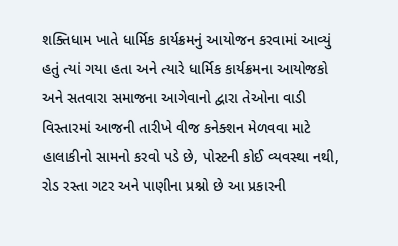શક્તિધામ ખાતે ધાર્મિક કાર્યક્રમનું આયોજન કરવામાં આવ્યું હતું ત્યાં ગયા હતા અને ત્યારે ધાર્મિક કાર્યક્રમના આયોજકો અને સતવારા સમાજના આગેવાનો દ્વારા તેઓના વાડી વિસ્તારમાં આજની તારીખે વીજ કનેક્શન મેળવવા માટે હાલાકીનો સામનો કરવો પડે છે, પોસ્ટની કોઈ વ્યવસ્થા નથી, રોડ રસ્તા ગટર અને પાણીના પ્રશ્નો છે આ પ્રકારની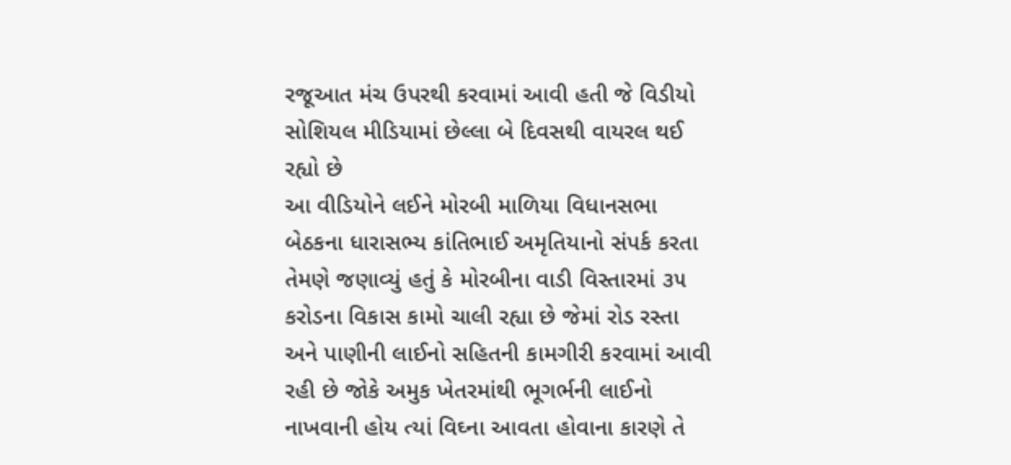રજૂઆત મંચ ઉપરથી કરવામાં આવી હતી જે વિડીયો સોશિયલ મીડિયામાં છેલ્લા બે દિવસથી વાયરલ થઈ રહ્યો છે
આ વીડિયોને લઈને મોરબી માળિયા વિધાનસભા બેઠકના ધારાસભ્ય કાંતિભાઈ અમૃતિયાનો સંપર્ક કરતા તેમણે જણાવ્યું હતું કે મોરબીના વાડી વિસ્તારમાં ૩૫ કરોડના વિકાસ કામો ચાલી રહ્યા છે જેમાં રોડ રસ્તા અને પાણીની લાઈનો સહિતની કામગીરી કરવામાં આવી રહી છે જોકે અમુક ખેતરમાંથી ભૂગર્ભની લાઈનો નાખવાની હોય ત્યાં વિઘ્ના આવતા હોવાના કારણે તે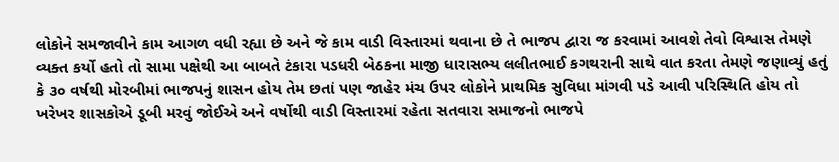લોકોને સમજાવીને કામ આગળ વધી રહ્યા છે અને જે કામ વાડી વિસ્તારમાં થવાના છે તે ભાજપ દ્વારા જ કરવામાં આવશે તેવો વિશ્વાસ તેમણે વ્યક્ત કર્યો હતો તો સામા પક્ષેથી આ બાબતે ટંકારા પડધરી બેઠકના માજી ધારાસભ્ય લલીતભાઈ કગથરાની સાથે વાત કરતા તેમણે જણાવ્યું હતું કે ૩૦ વર્ષથી મોરબીમાં ભાજપનું શાસન હોય તેમ છતાં પણ જાહેર મંચ ઉપર લોકોને પ્રાથમિક સુવિધા માંગવી પડે આવી પરિસ્થિતિ હોય તો ખરેખર શાસકોએ ડૂબી મરવું જોઈએ અને વર્ષોથી વાડી વિસ્તારમાં રહેતા સતવારા સમાજનો ભાજપે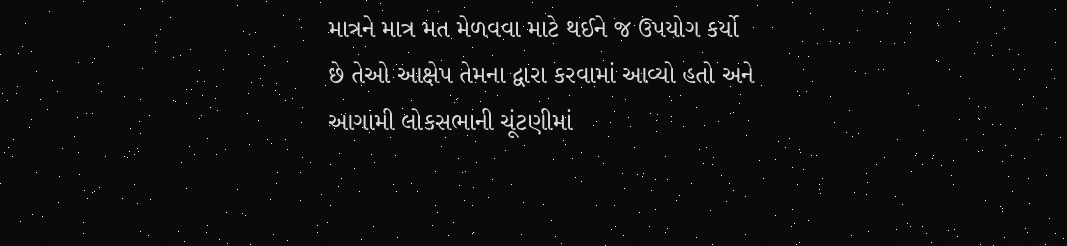માત્રને માત્ર મત મેળવવા માટે થઈને જ ઉપયોગ કર્યો છે તેઓ આક્ષેપ તેમના દ્વારા કરવામાં આવ્યો હતો અને આગામી લોકસભાની ચૂંટણીમાં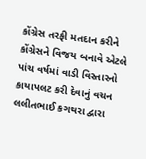કોંગ્રેસ તરફી મતદાન કરીને કોંગ્રેસને વિજય બનાવે એટલે પાંચ વર્ષમાં વાડી વિસ્તારનો કાયાપલટ કરી દેવાનું વચન લલીતભાઈ કગથરા દ્વારા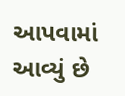આપવામાં આવ્યું છે